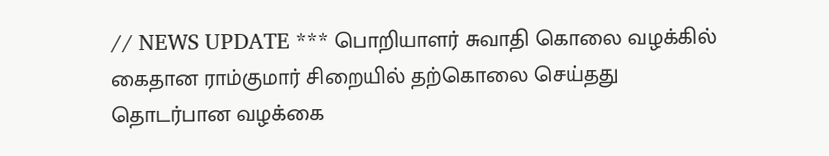// NEWS UPDATE *** பொறியாளர் சுவாதி கொலை வழக்கில் கைதான ராம்குமார் சிறையில் தற்கொலை செய்தது தொடர்பான வழக்கை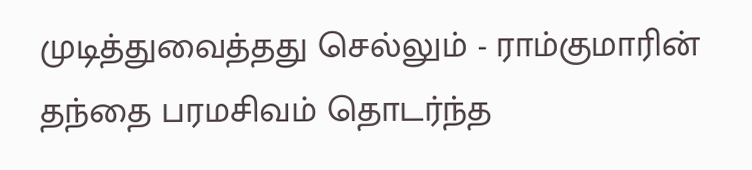முடித்துவைத்தது செல்லும் - ராம்குமாரின் தந்தை பரமசிவம் தொடர்ந்த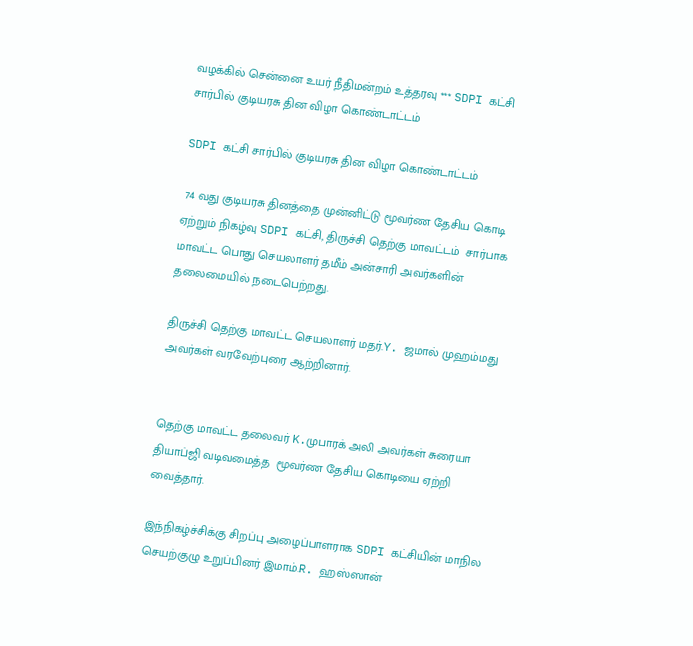வழக்கில் சென்னை உயர் நீதிமன்றம் உத்தரவு *** SDPI கட்சி சார்பில் குடியரசு தின விழா கொண்டாட்டம்

SDPI கட்சி சார்பில் குடியரசு தின விழா கொண்டாட்டம்

 74 வது குடியரசு தினத்தை முன்னிட்டு மூவர்ண தேசிய கொடி ஏற்றும் நிகழ்வு SDPI கட்சி, திருச்சி தெற்கு மாவட்டம்  சார்பாக மாவட்ட பொது செயலாளர் தமீம் அன்சாரி அவர்களின்  தலைமையில் நடைபெற்றது.

திருச்சி தெற்கு மாவட்ட செயலாளர் மதர்.Y. ஜமால் முஹம்மது அவர்கள் வரவேற்புரை ஆற்றினார்.


தெற்கு மாவட்ட தலைவர் K.முபாரக் அலி அவர்கள் சுரையா தியாப்ஜி வடிவமைத்த  மூவர்ண தேசிய கொடியை ஏற்றி வைத்தார்.

இந்நிகழ்ச்சிக்கு சிறப்பு அழைப்பாளராக SDPI கட்சியின் மாநில செயற்குழு உறுப்பினர் இமாம்.R. ஹஸ்ஸான்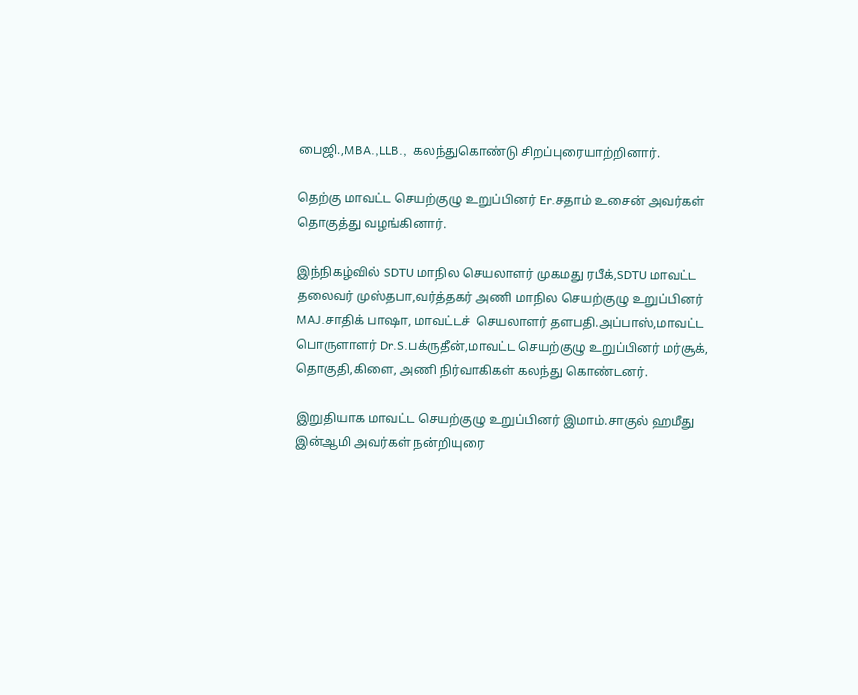பைஜி.,MBA.,LLB.,  கலந்துகொண்டு சிறப்புரையாற்றினார்.

தெற்கு மாவட்ட செயற்குழு உறுப்பினர் Er.சதாம் உசைன் அவர்கள் தொகுத்து வழங்கினார்.

இந்நிகழ்வில் SDTU மாநில செயலாளர் முகமது ரபீக்,SDTU மாவட்ட தலைவர் முஸ்தபா,வர்த்தகர் அணி மாநில செயற்குழு உறுப்பினர் MAJ.சாதிக் பாஷா, மாவட்டச்  செயலாளர் தளபதி.அப்பாஸ்,மாவட்ட பொருளாளர் Dr.S.பக்ருதீன்,மாவட்ட செயற்குழு உறுப்பினர் மர்சூக், தொகுதி,கிளை, அணி நிர்வாகிகள் கலந்து கொண்டனர்.

இறுதியாக மாவட்ட செயற்குழு உறுப்பினர் இமாம்.சாகுல் ஹமீது இன்ஆமி அவர்கள் நன்றியுரை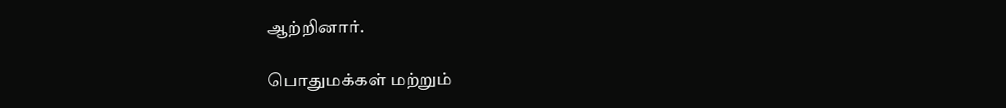ஆற்றினார்.

பொதுமக்கள் மற்றும்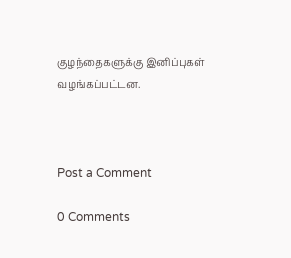குழந்தைகளுக்கு இனிப்புகள் வழங்கப்பட்டன.



Post a Comment

0 Comments